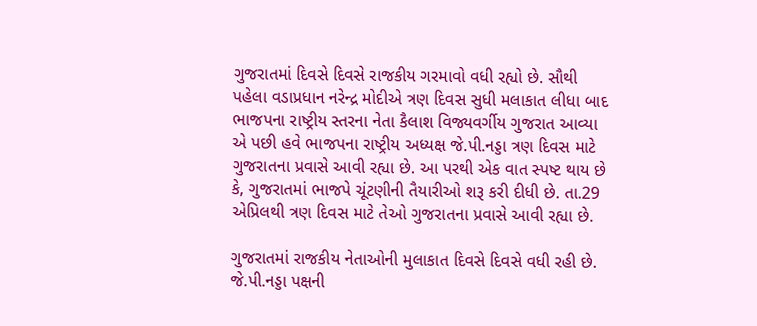ગુજરાતમાં દિવસે દિવસે રાજકીય ગરમાવો વધી રહ્યો છે. સૌથી પહેલા વડાપ્રધાન નરેન્દ્ર મોદીએ ત્રણ દિવસ સુધી મલાકાત લીધા બાદ ભાજપના રાષ્ટ્રીય સ્તરના નેતા કૈલાશ વિજ્યવર્ગીય ગુજરાત આવ્યા એ પછી હવે ભાજપના રાષ્ટ્રીય અધ્યક્ષ જે.પી.નડ્ડા ત્રણ દિવસ માટે ગુજરાતના પ્રવાસે આવી રહ્યા છે. આ પરથી એક વાત સ્પષ્ટ થાય છે કે, ગુજરાતમાં ભાજપે ચૂંટણીની તૈયારીઓ શરૂ કરી દીધી છે. તા.29 એપ્રિલથી ત્રણ દિવસ માટે તેઓ ગુજરાતના પ્રવાસે આવી રહ્યા છે.

ગુજરાતમાં રાજકીય નેતાઓની મુલાકાત દિવસે દિવસે વધી રહી છે. જે.પી.નડ્ડા પક્ષની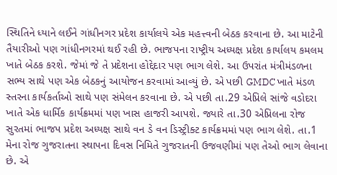સ્થિતિને ધ્યાને લઈને ગાંધીનગર પ્રદેશ કાર્યાલયે એક મહત્ત્વની બેઠક કરવાના છે. આ માટેની તૈયારીઓ પણ ગાંધીનગરમાં થઈ રહી છે. ભાજપના રાષ્ટ્રીય અધ્યક્ષ પ્રદેશ કાર્યાલય કમલમ ખાતે બેઠક કરશે. જેમાં જે તે પ્રદેશના હોદ્દેદાર પણ ભાગ લેશે. આ ઉપરાંત મંત્રીમંડળના સભ્ય સાથે પણ એક બેઠકનું આયોજન કરવામાં આવ્યું છે. એ પછી GMDC ખાતે મંડળ સ્તરના કાર્યકર્તાઓ સાથે પણ સંમેલન કરવાના છે. એ પછી તા.29 એપ્રિલે સાંજે વડોદરા ખાતે એક ધાર્મિક કાર્યક્રમમાં પણ ખાસ હાજરી આપશે. જ્યારે તા.30 એપ્રિલના રોજ સુરતમાં ભાજપ પ્રદેશ અધ્યક્ષ સાથે વન ડે વન ડિસ્ટ્રીક્ટ કાર્યક્રમમાં પણ ભાગ લેશે. તા.1 મેના રોજ ગુજરાતના સ્થાપના દિવસ નિમિતે ગુજરાતની ઉજવણીમાં પણ તેઓ ભાગ લેવાના છે. એ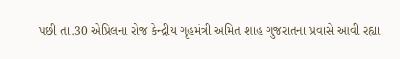પછી તા.30 એપ્રિલના રોજ કેન્દ્રીય ગૃહમંત્રી અમિત શાહ ગુજરાતના પ્રવાસે આવી રહ્યા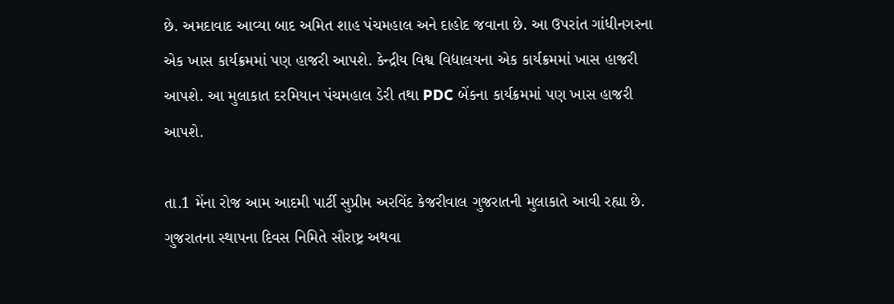છે. અમદાવાદ આવ્યા બાદ અમિત શાહ પંચમહાલ અને દાહોદ જવાના છે. આ ઉપરાંત ગાંધીનગરના એક ખાસ કાર્યક્રમમાં પણ હાજરી આપશે. કેન્દ્રીય વિશ્વ વિદ્યાલયના એક કાર્યક્રમમાં ખાસ હાજરી આપશે. આ મુલાકાત દરમિયાન પંચમહાલ ડેરી તથા PDC બેંકના કાર્યક્રમમાં પણ ખાસ હાજરી આપશે.

તા.1 મેંના રોજ આમ આદમી પાર્ટી સુપ્રીમ અરવિંદ કેજરીવાલ ગુજરાતની મુલાકાતે આવી રહ્યા છે. ગુજરાતના સ્થાપના દિવસ નિમિતે સૌરાષ્ટ્ર અથવા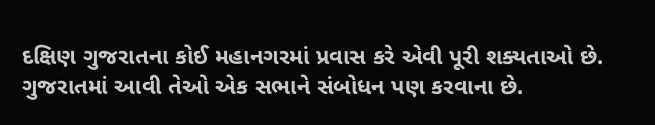દક્ષિણ ગુજરાતના કોઈ મહાનગરમાં પ્રવાસ કરે એવી પૂરી શક્યતાઓ છે. ગુજરાતમાં આવી તેઓ એક સભાને સંબોધન પણ કરવાના છે.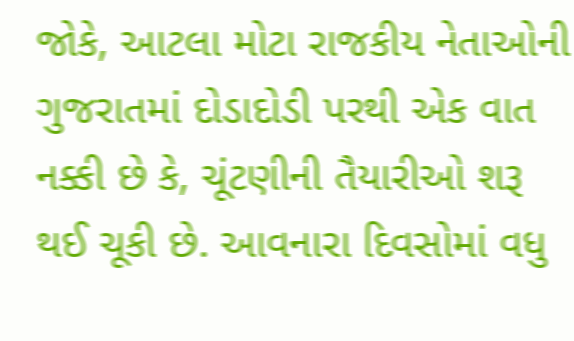જોકે, આટલા મોટા રાજકીય નેતાઓની ગુજરાતમાં દોડાદોડી પરથી એક વાત નક્કી છે કે, ચૂંટણીની તૈયારીઓ શરૂ થઈ ચૂકી છે. આવનારા દિવસોમાં વધુ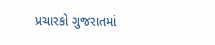પ્રચારકો ગુજરાતમાં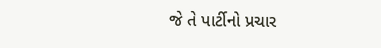જે તે પાર્ટીનો પ્રચાર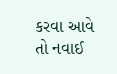કરવા આવે તો નવાઈ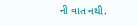ની વાત નથી.